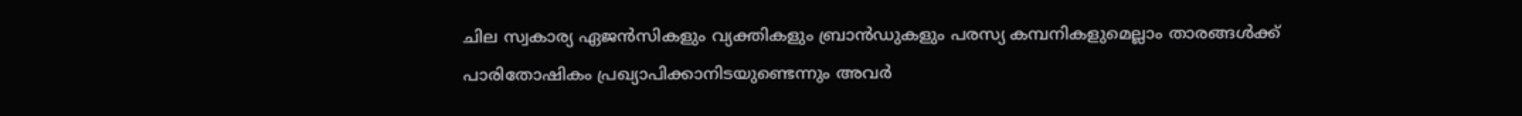ചില സ്വകാര്യ ഏജന്‍സികളും വ്യക്തികളും ബ്രാന്‍ഡുകളും പരസ്യ കമ്പനികളുമെല്ലാം താരങ്ങള്‍ക്ക് പാരിതോഷികം പ്രഖ്യാപിക്കാനിടയുണ്ടെന്നും അവര്‍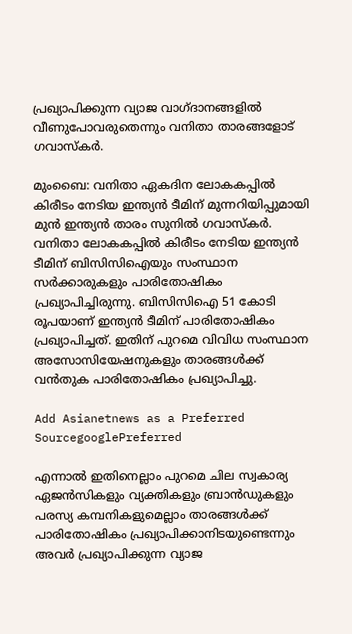പ്രഖ്യാപിക്കുന്ന വ്യാജ വാഗ്ദാനങ്ങളില്‍ വീണുപോവരുതെന്നും വനിതാ താരങ്ങളോട് ഗവാസ്കര്‍.

മുംബൈ: വനിതാ ഏകദിന ലോകകപ്പില്‍ കിരീടം നേടിയ ഇന്ത്യൻ ടീമിന് മുന്നറിയിപ്പുമായി മുന്‍ ഇന്ത്യൻ താരം സുനില്‍ ഗവാസ്കര്‍. വനിതാ ലോകകപ്പില്‍ കിരീടം നേടിയ ഇന്ത്യൻ ടീമിന് ബിസിസിഐയും സംസ്ഥാന സര്‍ക്കാരുകളും പാരിതോഷികം പ്രഖ്യാപിച്ചിരുന്നു. ബിസിസിഐ 51 കോടി രൂപയാണ് ഇന്ത്യൻ ടീമിന് പാരിതോഷികം പ്രഖ്യാപിച്ചത്. ഇതിന് പുറമെ വിവിധ സംസ്ഥാന അസോസിയേഷനുകളും താരങ്ങള്‍ക്ക് വന്‍തുക പാരിതോഷികം പ്രഖ്യാപിച്ചു.

Add Asianetnews as a Preferred SourcegooglePreferred

എന്നാല്‍ ഇതിനെല്ലാം പുറമെ ചില സ്വകാര്യ ഏജന്‍സികളും വ്യക്തികളും ബ്രാന്‍ഡുകളും പരസ്യ കമ്പനികളുമെല്ലാം താരങ്ങള്‍ക്ക് പാരിതോഷികം പ്രഖ്യാപിക്കാനിടയുണ്ടെന്നും അവര്‍ പ്രഖ്യാപിക്കുന്ന വ്യാജ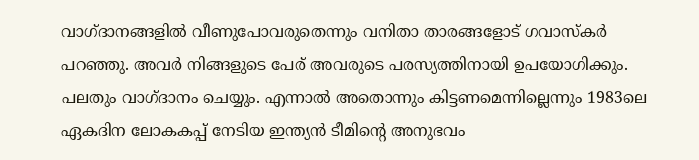വാഗ്ദാനങ്ങളില്‍ വീണുപോവരുതെന്നും വനിതാ താരങ്ങളോട് ഗവാസ്കര്‍ പറഞ്ഞു. അവര്‍ നിങ്ങളുടെ പേര് അവരുടെ പരസ്യത്തിനായി ഉപയോഗിക്കും. പലതും വാഗ്ദാനം ചെയ്യും. എന്നാല്‍ അതൊന്നും കിട്ടണമെന്നില്ലെന്നും 1983ലെ ഏകദിന ലോകകപ്പ് നേടിയ ഇന്ത്യൻ ടീമിന്‍റെ അനുഭവം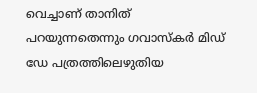വെച്ചാണ് താനിത് പറയുന്നതെന്നും ഗവാസ്കര്‍ മിഡ് ഡേ പത്രത്തിലെഴുതിയ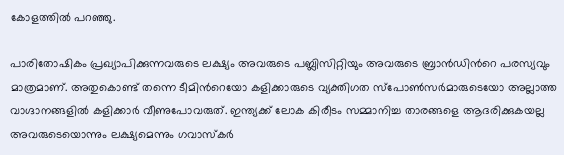കോളത്തില്‍ പറഞ്ഞു.

പാരിതോഷികം പ്രഖ്യാപിക്കുന്നവരുടെ ലക്ഷ്യം അവരുടെ പബ്ലിസിറ്റിയും അവരുടെ ബ്രാന്‍ഡിന്‍റെ പരസ്യവും മാത്രമാണ്. അതുകൊണ്ട് തന്നെ ടീമിന്‍റെയോ കളിക്കാരുടെ വ്യക്തിഗത സ്പോണ്‍സര്‍മാരുടെയോ അല്ലാത്ത വാഗ്ദാനങ്ങളില്‍ കളിക്കാര്‍ വീണുപോവരുത്. ഇന്ത്യക്ക് ലോക കിരീടം സമ്മാനിച്ച താരങ്ങളെ ആദരിക്കുകയല്ല അവരുടെയൊന്നും ലക്ഷ്യമെന്നും ഗവാസ്കര്‍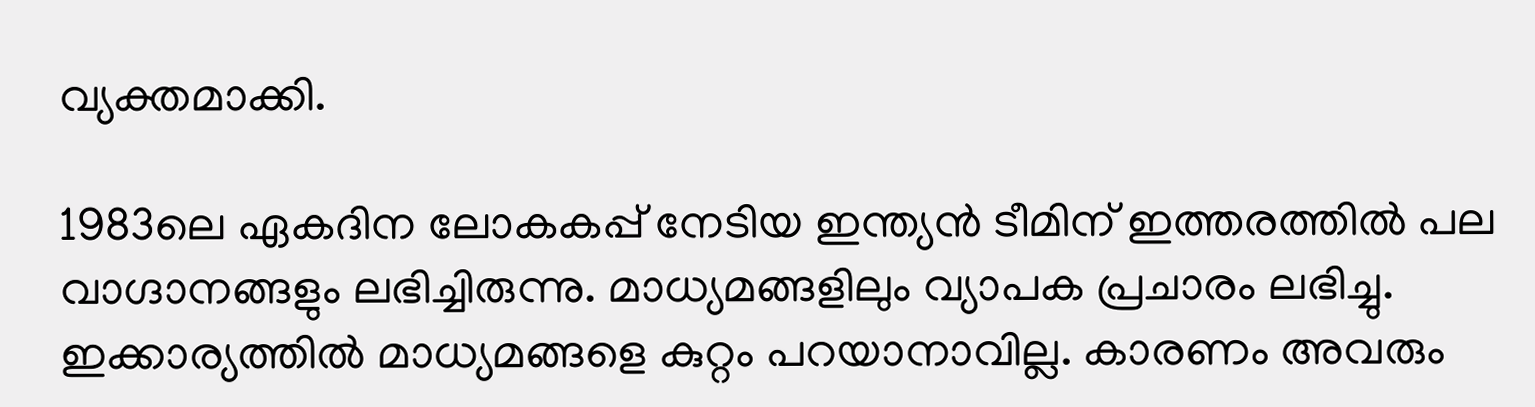വ്യക്തമാക്കി.

1983ലെ ഏകദിന ലോകകപ്പ് നേടിയ ഇന്ത്യൻ ടീമിന് ഇത്തരത്തില്‍ പല വാഗ്ദാനങ്ങളും ലഭിച്ചിരുന്നു. മാധ്യമങ്ങളിലും വ്യാപക പ്രചാരം ലഭിച്ചു. ഇക്കാര്യത്തില്‍ മാധ്യമങ്ങളെ കുറ്റം പറയാനാവില്ല. കാരണം അവരും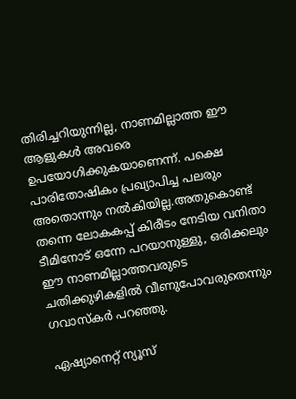തിരിച്ചറിയുന്നില്ല, നാണമില്ലാത്ത ഈ ആളുകള്‍ അവരെ ഉപയോഗിക്കുകയാണെന്ന്. പക്ഷെ പാരിതോഷികം പ്രഖ്യാപിച്ച പലരും അതൊന്നും നല്‍കിയില്ല.അതുകൊണ്ട് തന്നെ ലോകകപ്പ് കിരീടം നേടിയ വനിതാ ടീമിനോട് ഒന്നേ പറയാനുള്ളു, ഒരിക്കലും ഈ നാണമില്ലാത്തവരുടെ ചതിക്കുഴികളില്‍ വീണുപോവരുതെന്നും ഗവാസ്കര്‍ പറഞ്ഞു.

ഏഷ്യാനെറ്റ് ന്യൂസ്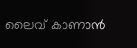ലൈവ് കാണാന്‍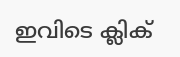ഇവിടെ ക്ലിക്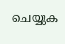ചെയ്യുക